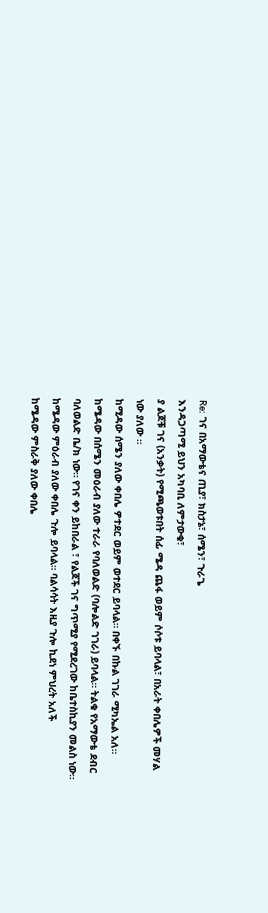Re: ገና በአማውቴና ጢያ፣ ክስታኔ፣ ሰሜን፣ ጉራጌ
እንዳጋጣሚ ይህን አካባቢ ለምታውቁ፣
ያ ልጆቹ ገና (አንቃት) የሚጫወቱበት ሰፊ ሜዳ ጨፋ ወይም ሶሶቱ ይባላል፣ በአራት ቀበሌዎች መሃል ነው ያለው ።
ከሚዳው ሰሜን ያለው ቀበሌ ዎተደር ወይም ወተደር ይባላል። በቀኙ በኩል ገገራ ሚካኤል አለ።
ከሜዳው በሰሜን መዕራብ ያለው ተራራ የባለወልድ (ባሎልድ ገገራ) ይባላል። ትልቁ የአማውቴ ደብር ባለወልድ ቤ/ክ ነው። የገና ቀን ይከበራል ፣ የልጆች ገና ግጥሚያ የሚደረገው ከቤተስኪያን መልስ ነው።
ከሜዳው ምዕራብ ያለው ቀበሌ ጉሎ ይባላል። ባልሳሳት እዚያ ጉሎ ኪደነ ምህረት አለች
ከሜዳው ምስራቅ ያለው ቀበሌ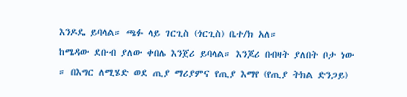እንዶዴ ይባላል። ጫፉ ላይ ገርጊስ (ጎርጊስ) ቤተ/ክ አለ።
ከሜዳው ደቡብ ያለው ቀበሌ እንጀሪ ይባላል። እንጆሪ በብዛት ያለበት ቦታ ነው ። በእግር ለሚሄድ ወደ ጢያ ማሪያምና የጢያ እማየ (የጢያ ትክል ድንጋይ)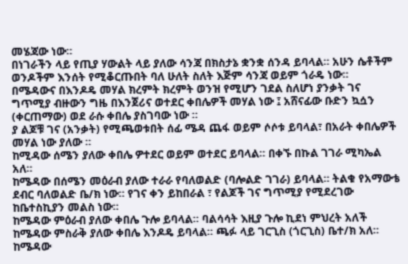መሄጃው ነው።
በነገራችን ላይ የጢያ ሃውልት ላይ ያለው ሳንጃ በክስታኔ ቋንቋ ሰንዳ ይባላል። አሁን ሴቶችም ወንዶችም እንሰት የሚቆርጡበት ባለ ሁለት ስለት እጅም ሳንጃ ወይም ጎራዴ ነው።
በሜዳውና በእንዶዴ መሃል ክረምት ክረምት ወንዝ የሚሆን ገደል ስለሆነ ያንቃት ገና ግጥሚያ ብዙውን ግዜ በእንጀሪና ወተደር ቀበሌዎች መሃል ነው ፤ አሸናፊው ቡድን ኳሷን (ቀርጠማው) ወደ ራሱ ቀበሌ ያስገባው ነው ።
ያ ልጆቹ ገና (አንቃት) የሚጫወቱበት ሰፊ ሜዳ ጨፋ ወይም ሶሶቱ ይባላል፣ በአራት ቀበሌዎች መሃል ነው ያለው ።
ከሚዳው ሰሜን ያለው ቀበሌ ዎተደር ወይም ወተደር ይባላል። በቀኙ በኩል ገገራ ሚካኤል አለ።
ከሜዳው በሰሜን መዕራብ ያለው ተራራ የባለወልድ (ባሎልድ ገገራ) ይባላል። ትልቁ የአማውቴ ደብር ባለወልድ ቤ/ክ ነው። የገና ቀን ይከበራል ፣ የልጆች ገና ግጥሚያ የሚደረገው ከቤተስኪያን መልስ ነው።
ከሜዳው ምዕራብ ያለው ቀበሌ ጉሎ ይባላል። ባልሳሳት እዚያ ጉሎ ኪደነ ምህረት አለች
ከሜዳው ምስራቅ ያለው ቀበሌ እንዶዴ ይባላል። ጫፉ ላይ ገርጊስ (ጎርጊስ) ቤተ/ክ አለ።
ከሜዳው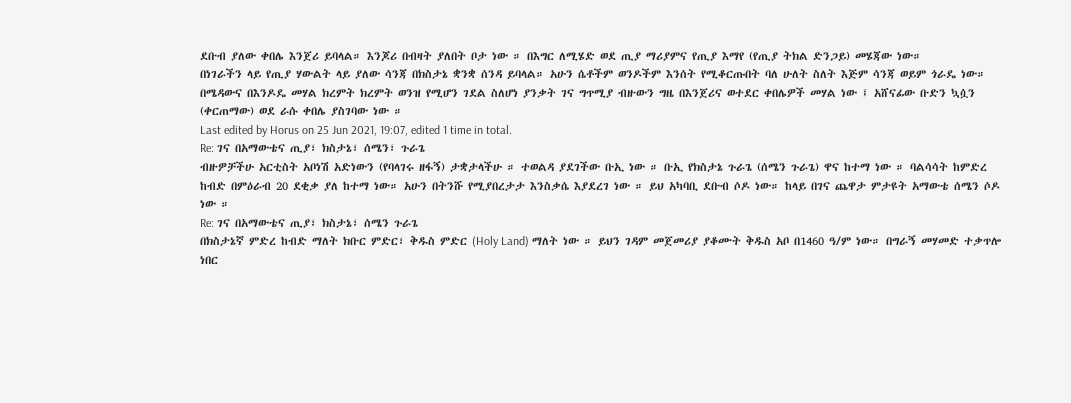ደቡብ ያለው ቀበሌ እንጀሪ ይባላል። እንጆሪ በብዛት ያለበት ቦታ ነው ። በእግር ለሚሄድ ወደ ጢያ ማሪያምና የጢያ እማየ (የጢያ ትክል ድንጋይ) መሄጃው ነው።
በነገራችን ላይ የጢያ ሃውልት ላይ ያለው ሳንጃ በክስታኔ ቋንቋ ሰንዳ ይባላል። አሁን ሴቶችም ወንዶችም እንሰት የሚቆርጡበት ባለ ሁለት ስለት እጅም ሳንጃ ወይም ጎራዴ ነው።
በሜዳውና በእንዶዴ መሃል ክረምት ክረምት ወንዝ የሚሆን ገደል ስለሆነ ያንቃት ገና ግጥሚያ ብዙውን ግዜ በእንጀሪና ወተደር ቀበሌዎች መሃል ነው ፤ አሸናፊው ቡድን ኳሷን (ቀርጠማው) ወደ ራሱ ቀበሌ ያስገባው ነው ።
Last edited by Horus on 25 Jun 2021, 19:07, edited 1 time in total.
Re: ገና በአማውቴና ጢያ፣ ክስታኔ፣ ሰሜን፣ ጉራጌ
ብዙዎቻችሁ አርቲስት አቦነሽ አድነውን (የባላገሩ ዘፋኝ) ታቋታላችሁ ። ተወልዳ ያደገችው ቡኢ ነው ። ቡኢ የክስታኔ ጉራጌ (ሰሜን ጉራጌ) ዋና ከተማ ነው ። ባልሳሳት ከምድረ ከብድ በምዕራብ 20 ደቂቃ ያለ ከተማ ነው። አሁን በትንሹ የሚያበረታታ እንስቃሴ እያደረገ ነው ። ይህ አካባቢ ደቡብ ሶዶ ነው። ከላይ በገና ጨዋታ ምታዩት አማውቴ ሰሜን ሶዶ ነው ።
Re: ገና በአማውቴና ጢያ፣ ክስታኔ፣ ሰሜን ጉራጌ
በክስታኔኛ ምድረ ከብድ ማለት ክቡር ምድር፣ ቅዱስ ምድር (Holy Land) ማለት ነው ። ይህን ገዳም መጀመሪያ ያቆሙት ቅዱስ አቦ በ1460 ዓ/ም ነው። በግራኝ መሃመድ ተቃጥሎ ነበር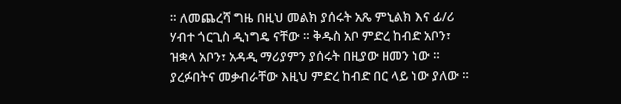። ለመጨረሻ ግዜ በዚህ መልክ ያሰሩት አጼ ምኒልክ እና ፊ/ሪ ሃብተ ጎርጊስ ዲነግዴ ናቸው ። ቅዱስ አቦ ምድረ ከብድ አቦን፣ ዝቋላ አቦን፣ አዳዲ ማሪያምን ያሰሩት በዚያው ዘመን ነው ። ያረፉበትና መቃብራቸው እዚህ ምድረ ከብድ በር ላይ ነው ያለው ።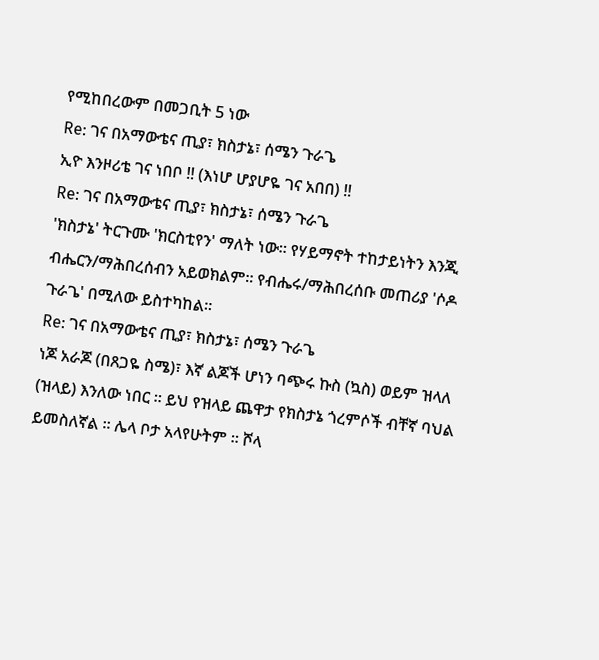የሚከበረውም በመጋቢት 5 ነው
Re: ገና በአማውቴና ጢያ፣ ክስታኔ፣ ሰሜን ጉራጌ
ኢዮ እንዞሪቴ ገና ነበቦ !! (እነሆ ሆያሆዬ ገና አበበ) !!
Re: ገና በአማውቴና ጢያ፣ ክስታኔ፣ ሰሜን ጉራጌ
'ክስታኔ' ትርጉሙ 'ክርስቲየን' ማለት ነው። የሃይማኖት ተከታይነትን እንጂ ብሔርን/ማሕበረሰብን አይወክልም። የብሔሩ/ማሕበረሰቡ መጠሪያ 'ሶዶ ጉራጌ' በሚለው ይስተካከል።
Re: ገና በአማውቴና ጢያ፣ ክስታኔ፣ ሰሜን ጉራጌ
ነጆ አራጆ (በጸጋዬ ስሜ)፣ እኛ ልጆች ሆነን ባጭሩ ኩስ (ኳስ) ወይም ዝላለ (ዝላይ) እንለው ነበር ። ይህ የዝላይ ጨዋታ የክስታኔ ጎረምሶች ብቸኛ ባህል ይመስለኛል ። ሌላ ቦታ አላየሁትም ። ሾላ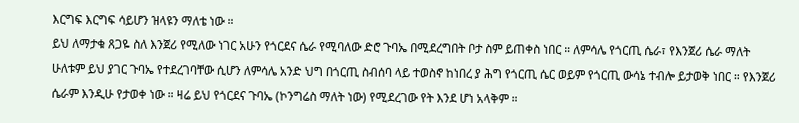እርግፍ እርግፍ ሳይሆን ዝላዩን ማለቴ ነው ።
ይህ ለማታቁ ጸጋዬ ስለ እንጀሪ የሚለው ነገር አሁን የጎርደና ሴራ የሚባለው ድሮ ጉባኤ በሚደረግበት ቦታ ስም ይጠቀስ ነበር ። ለምሳሌ የጎርጢ ሴራ፣ የእንጀሪ ሴራ ማለት ሁለቱም ይህ ያገር ጉባኤ የተደረገባቸው ሲሆን ለምሳሌ አንድ ህግ በጎርጢ ስብሰባ ላይ ተወስኖ ከነበረ ያ ሕግ የጎርጢ ሴር ወይም የጎርጢ ውሳኔ ተብሎ ይታወቅ ነበር ። የእንጀሪ ሴራም እንዲሁ የታወቀ ነው ። ዛሬ ይህ የጎርደና ጉባኤ (ኮንግሬስ ማለት ነው) የሚደረገው የት እንደ ሆነ አላቅም ።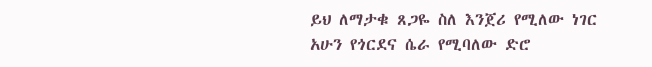ይህ ለማታቁ ጸጋዬ ስለ እንጀሪ የሚለው ነገር አሁን የጎርደና ሴራ የሚባለው ድሮ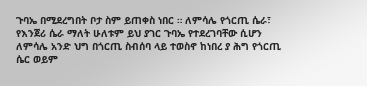ጉባኤ በሚደረግበት ቦታ ስም ይጠቀስ ነበር ። ለምሳሌ የጎርጢ ሴራ፣ የእንጀሪ ሴራ ማለት ሁለቱም ይህ ያገር ጉባኤ የተደረገባቸው ሲሆን ለምሳሌ አንድ ህግ በጎርጢ ስብሰባ ላይ ተወስኖ ከነበረ ያ ሕግ የጎርጢ ሴር ወይም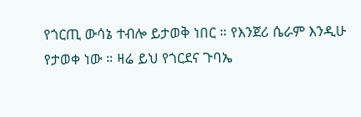የጎርጢ ውሳኔ ተብሎ ይታወቅ ነበር ። የእንጀሪ ሴራም እንዲሁ የታወቀ ነው ። ዛሬ ይህ የጎርደና ጉባኤ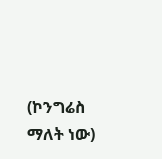(ኮንግሬስ ማለት ነው)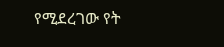የሚደረገው የት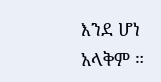እንደ ሆነ አላቅም ።